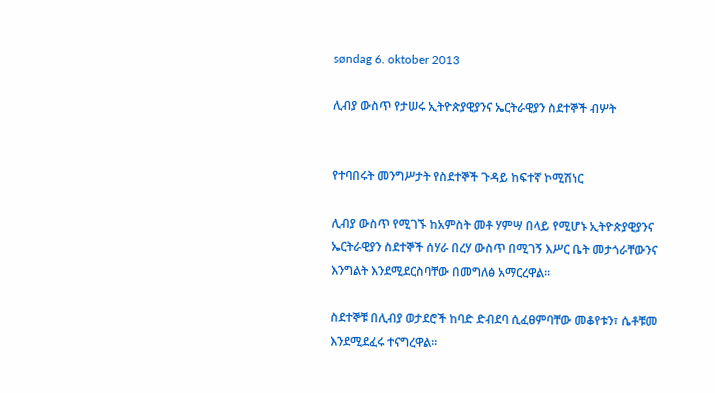søndag 6. oktober 2013

ሊብያ ውስጥ የታሠሩ ኢትዮጵያዊያንና ኤርትራዊያን ስደተኞች ብሦት


የተባበሩት መንግሥታት የስደተኞች ጉዳይ ከፍተኛ ኮሚሽነር

ሊብያ ውስጥ የሚገኙ ከአምስት መቶ ሃምሣ በላይ የሚሆኑ ኢትዮጵያዊያንና ኤርትራዊያን ስደተኞች ሰሃራ በረሃ ውስጥ በሚገኝ እሥር ቤት መታጎራቸውንና እንግልት እንደሚደርስባቸው በመግለፅ አማርረዋል፡፡

ስደተኞቹ በሊብያ ወታደሮች ከባድ ድብደባ ሲፈፀምባቸው መቆየቱን፣ ሴቶቹመ እንደሚደፈሩ ተናግረዋል፡፡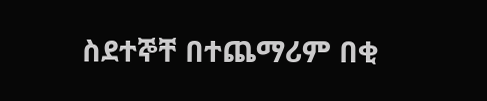ስደተኞቸ በተጨማሪም በቂ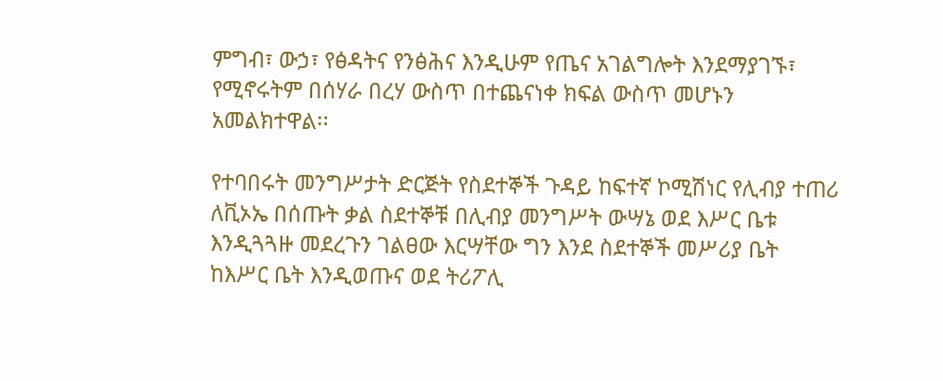ምግብ፣ ውኃ፣ የፅዳትና የንፅሕና እንዲሁም የጤና አገልግሎት እንደማያገኙ፣ የሚኖሩትም በሰሃራ በረሃ ውስጥ በተጨናነቀ ክፍል ውስጥ መሆኑን አመልክተዋል፡፡

የተባበሩት መንግሥታት ድርጅት የስደተኞች ጉዳይ ከፍተኛ ኮሚሽነር የሊብያ ተጠሪ ለቪኦኤ በሰጡት ቃል ስደተኞቹ በሊብያ መንግሥት ውሣኔ ወደ እሥር ቤቱ እንዲጓጓዙ መደረጉን ገልፀው እርሣቸው ግን እንደ ስደተኞች መሥሪያ ቤት ከእሥር ቤት እንዲወጡና ወደ ትሪፖሊ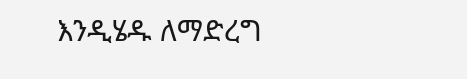እንዲሄዱ ለማድረግ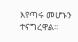እየጣሩ መሆኑን ተናግረዋል፡፡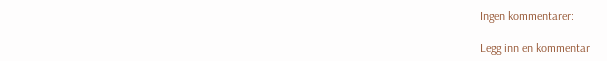Ingen kommentarer:

Legg inn en kommentar